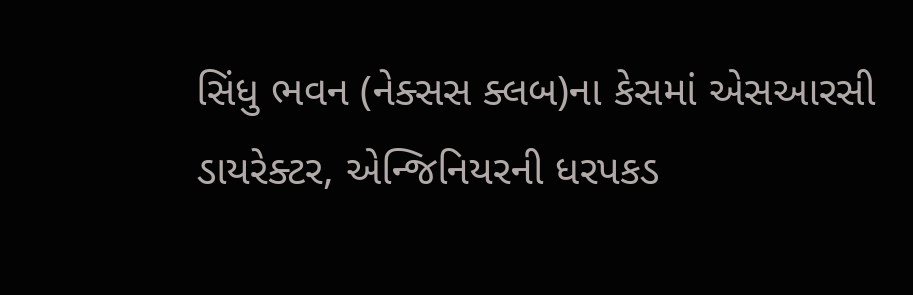સિંધુ ભવન (નેક્સસ ક્લબ)ના કેસમાં એસઆરસી ડાયરેક્ટર, એન્જિનિયરની ધરપકડ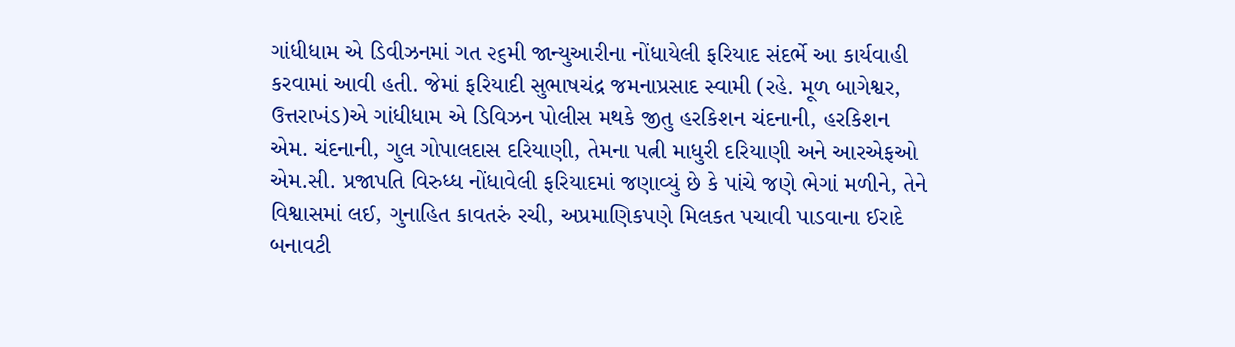ગાંધીધામ એ ડિવીઝનમાં ગત ૨૬મી જાન્યુઆરીના નોંધાયેલી ફરિયાદ સંદર્ભે આ કાર્યવાહી કરવામાં આવી હતી. જેમાં ફરિયાદી સુભાષચંદ્ર જમનાપ્રસાદ સ્વામી (રહે. મૂળ બાગેશ્વર, ઉત્તરાખંડ)એ ગાંધીધામ એ ડિવિઝન પોલીસ મથકે જીતુ હરકિશન ચંદનાની, હરકિશન એમ. ચંદનાની, ગુલ ગોપાલદાસ દરિયાણી, તેમના પત્ની માધુરી દરિયાણી અને આરએફઓ એમ.સી. પ્રજાપતિ વિરુધ્ધ નોંધાવેલી ફરિયાદમાં જણાવ્યું છે કે પાંચે જણે ભેગાં મળીને, તેને વિશ્વાસમાં લઈ, ગુનાહિત કાવતરું રચી, અપ્રમાણિકપણે મિલકત પચાવી પાડવાના ઈરાદે બનાવટી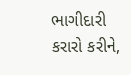ભાગીદારી કરારો કરીને,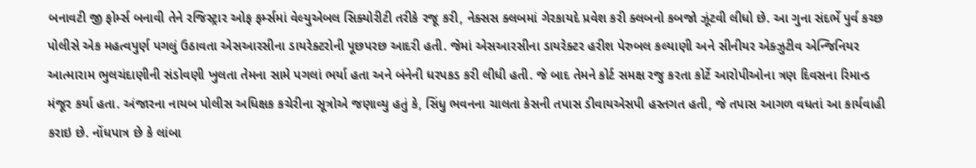બનાવટી જી ફોર્મ્સ બનાવી તેને રજિસ્ટ્રાર ઓફ ફર્મ્સમાં વેલ્યુએબલ સિક્યોરીટી તરીકે રજૂ કરી, નેક્સસ ક્લબમાં ગેરકાયદે પ્રવેશ કરી ક્લબનો કબજો ઝૂંટવી લીધો છે. આ ગુના સંદર્ભે પુર્વ કચ્છ પોલીસે એક મહત્વપુર્ણ પગલું ઉઠાવતા એસઆરસીના ડાયરેક્ટરોની પૂછપરછ આદરી હતી. જેમાં એસઆરસીના ડાયરેક્ટર હરીશ પેરુબલ કલ્યાણી અને સીનીયર એક્ઝુટીવ એન્જિનિયર આત્મારામ ભુલચંદાણીની સંડોવણી ખુલતા તેમના સામે પગલાં ભર્યા હતા અને બંનેની ધરપકડ કરી લીધી હતી. જે બાદ તેમને કોર્ટ સમક્ષ રજુ કરતા કોર્ટે આરોપીઓના ત્રણ દિવસના રિમાન્ડ મંજૂર કર્યા હતા. અંજારના નાયબ પોલીસ અધિક્ષક કચેરીના સૂત્રોએ જણાવ્યુ હતું કે, સિંધુ ભવનના ચાલતા કેસની તપાસ ડીવાયએસપી હસ્તગત હતી, જે તપાસ આગળ વધતાં આ કાર્યવાહી કરાઇ છે. નોંધપાત્ર છે કે લાંબા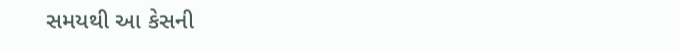સમયથી આ કેસની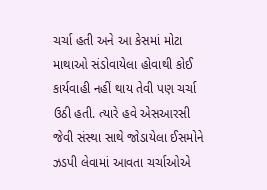ચર્ચા હતી અને આ કેસમાં મોટા માથાઓ સંડોવાયેલા હોવાથી કોઈ કાર્યવાહી નહીં થાય તેવી પણ ચર્ચા ઉઠી હતી. ત્યારે હવે એસઆરસી જેવી સંસ્થા સાથે જોડાયેલા ઈસમોને ઝડપી લેવામાં આવતા ચર્ચાઓએ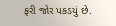ફરી જોર પકડયું છે.